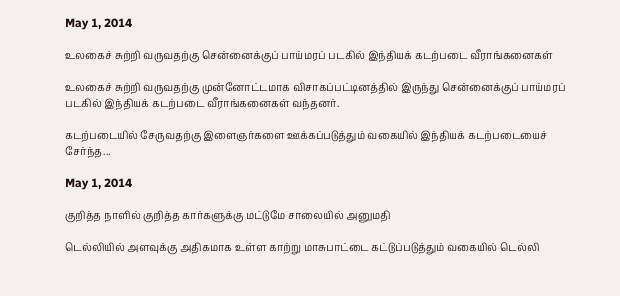May 1, 2014

உலகைச் சுற்றி வருவதற்கு சென்னைக்குப் பாய்மரப் படகில் இந்தியக் கடற்படை வீராங்கனைகள்

உலகைச் சுற்றி வருவதற்கு முன்னோட்டமாக விசாகப்பட்டினத்தில் இருந்து சென்னைக்குப் பாய்மரப் படகில் இந்தியக் கடற்படை வீராங்கனைகள் வந்தனர்.

கடற்படையில் சேருவதற்கு இளைஞர்களை ஊக்கப்படுத்தும் வகையில் இந்தியக் கடற்படையைச் சேர்ந்த...

May 1, 2014

குறித்த நாளில் குறித்த கார்களுக்கு மட்டுமே சாலையில் அனுமதி

டெல்லியில் அளவுக்கு அதிகமாக உள்ள காற்று மாசுபாட்டை கட்டுப்படுத்தும் வகையில் டெல்லி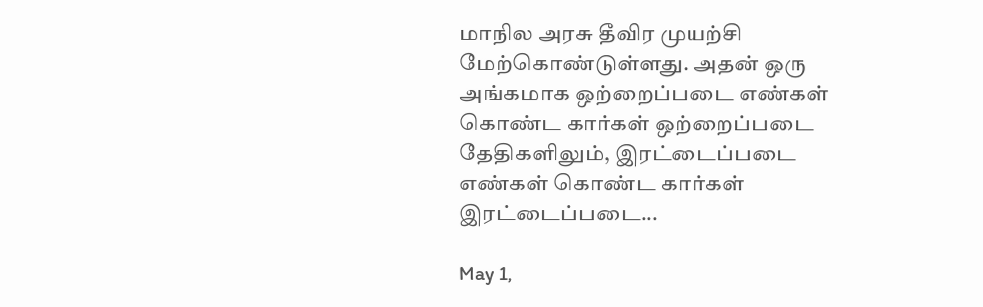மாநில அரசு தீவிர முயற்சி மேற்கொண்டுள்ளது. அதன் ஒரு அங்கமாக ஒற்றைப்படை எண்கள் கொண்ட கார்கள் ஒற்றைப்படை தேதிகளிலும், இரட்டைப்படை எண்கள் கொண்ட கார்கள் இரட்டைப்படை...

May 1,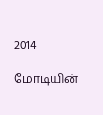2014

மோடியின்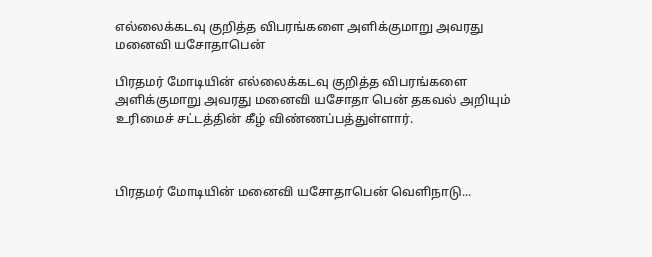எல்லைக்கடவு குறித்த விபரங்களை அளிக்குமாறு அவரது மனைவி யசோதாபென்

பிரதமர் மோடியின் எல்லைக்கடவு குறித்த விபரங்களை அளிக்குமாறு அவரது மனைவி யசோதா பென் தகவல் அறியும் உரிமைச் சட்டத்தின் கீழ் விண்ணப்பத்துள்ளார்.



பிரதமர் மோடியின் மனைவி யசோதாபென் வெளிநாடு...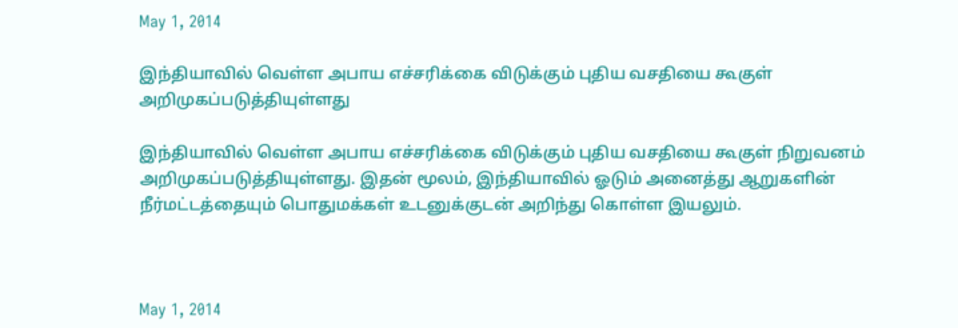May 1, 2014

இந்தியாவில் வெள்ள அபாய எச்சரிக்கை விடுக்கும் புதிய வசதியை கூகுள் அறிமுகப்படுத்தியுள்ளது

இந்தியாவில் வெள்ள அபாய எச்சரிக்கை விடுக்கும் புதிய வசதியை கூகுள் நிறுவனம் அறிமுகப்படுத்தியுள்ளது. இதன் மூலம், இந்தியாவில் ஓடும் அனைத்து ஆறுகளின் நீர்மட்டத்தையும் பொதுமக்கள் உடனுக்குடன் அறிந்து கொள்ள இயலும்.



May 1, 2014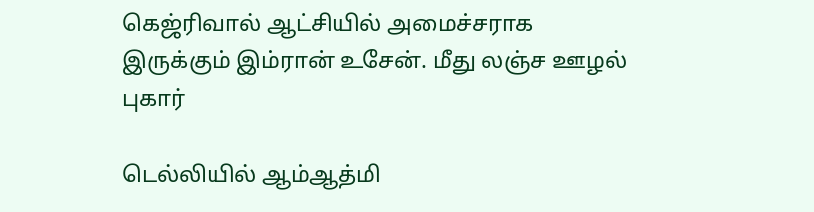கெஜ்ரிவால் ஆட்சியில் அமைச்சராக இருக்கும் இம்ரான் உசேன். மீது லஞ்ச ஊழல் புகார்

டெல்லியில் ஆம்ஆத்மி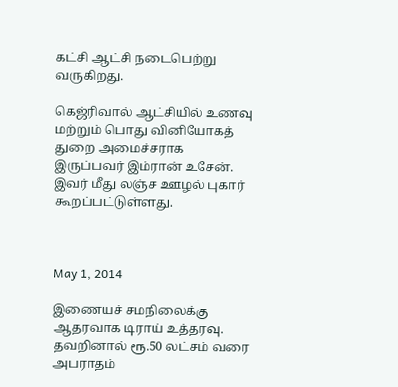கட்சி ஆட்சி நடைபெற்று வருகிறது.

கெஜ்ரிவால் ஆட்சியில் உணவு மற்றும் பொது வினியோகத் துறை அமைச்சராக இருப்பவர் இம்ரான் உசேன். இவர் மீது லஞ்ச ஊழல் புகார் கூறப்பட்டுள்ளது.



May 1, 2014

இணையச் சமநிலைக்கு ஆதரவாக டிராய் உத்தரவு. தவறினால் ரூ.50 லட்சம் வரை அபராதம்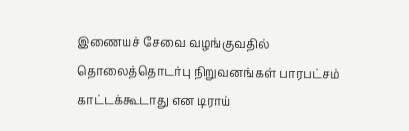இணையச் சேவை வழங்குவதில் தொலைத்தொடர்பு நிறுவனங்கள் பாரபட்சம் காட்டக்கூடாது என டிராய்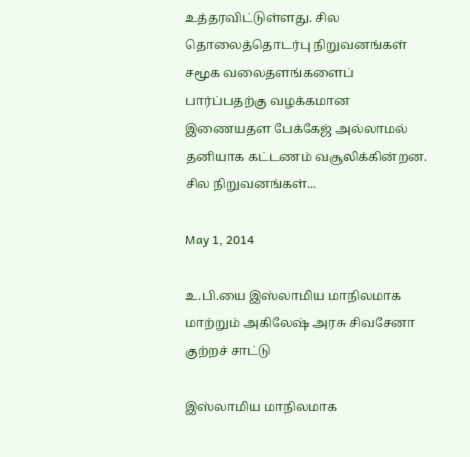உத்தரவிட்டுள்ளது. சில தொலைத்தொடர்பு நிறுவனங்கள் சமூக வலைதளங்களைப் பார்ப்பதற்கு வழக்கமான இணையதள பேக்கேஜ் அல்லாமல் தனியாக கட்டணம் வசூலிக்கின்றன. சில நிறுவனங்கள்...

May 1, 2014

உ.பி.யை இஸ்லாமிய மாநிலமாக மாற்றும் அகிலேஷ் அரசு சிவசேனா குற்றச் சாட்டு

இஸ்லாமிய மாநிலமாக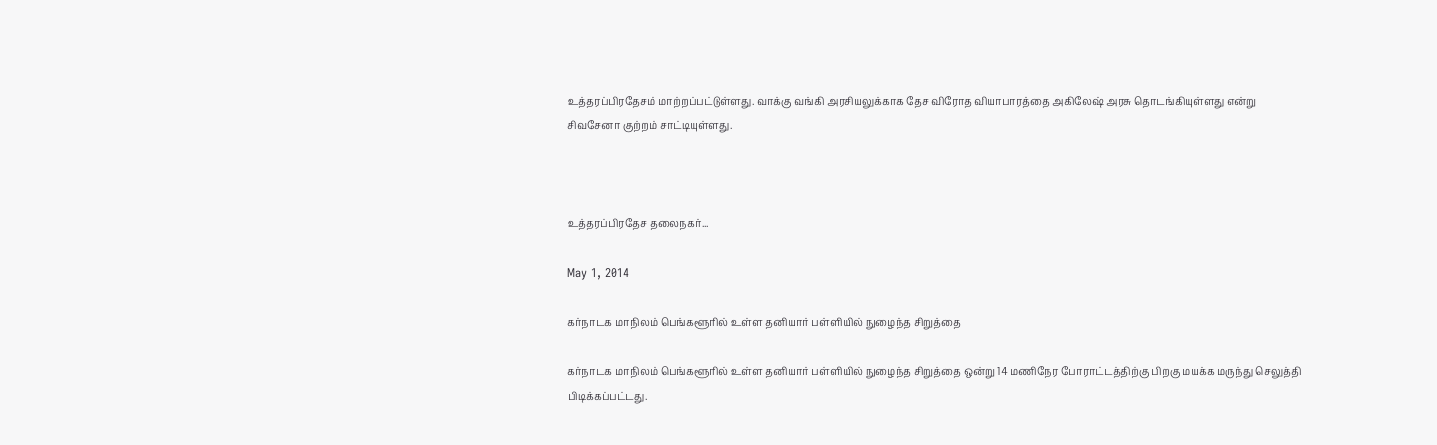உத்தரப்பிரதேசம் மாற்றப்பட்டுள்ளது. வாக்கு வங்கி அரசியலுக்காக தேச விரோத வியாபாரத்தை அகிலேஷ் அரசு தொடங்கியுள்ளது என்று சிவசேனா குற்றம் சாட்டியுள்ளது.



உத்தரப்பிரதேச தலைநகர்...

May 1, 2014

கர்நாடக மாநிலம் பெங்களூரில் உள்ள தனியார் பள்ளியில் நுழைந்த சிறுத்தை

கர்நாடக மாநிலம் பெங்களூரில் உள்ள தனியார் பள்ளியில் நுழைந்த சிறுத்தை ஒன்று 14 மணிநேர போராட்டத்திற்கு பிறகு மயக்க மருந்து செலுத்தி பிடிக்கப்பட்டது.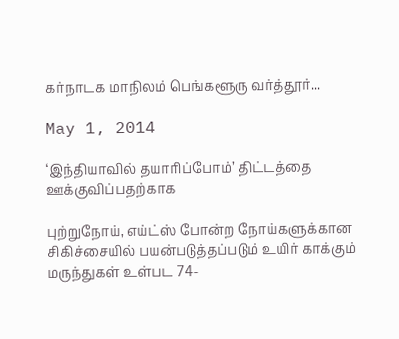கர்நாடக மாநிலம் பெங்களூரு வர்த்தூர்...

May 1, 2014

‘இந்தியாவில் தயாரிப்போம்’ திட்டத்தை ஊக்குவிப்பதற்காக

புற்றுநோய், எய்ட்ஸ் போன்ற நோய்களுக்கான சிகிச்சையில் பயன்படுத்தப்படும் உயிர் காக்கும் மருந்துகள் உள்பட 74-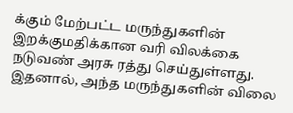க்கும் மேற்பட்ட மருந்துகளின் இறக்குமதிக்கான வரி விலக்கை நடுவண் அரசு ரத்து செய்துள்ளது. இதனால், அந்த மருந்துகளின் விலை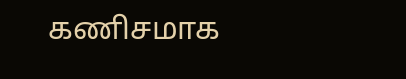கணிசமாக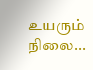உயரும் நிலை...